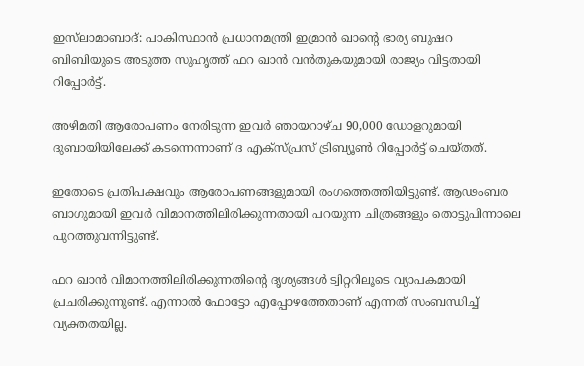ഇസ്‌ലാമാബാദ്: പാകിസ്ഥാന്‍ പ്രധാനമന്ത്രി ഇമ്രാന്‍ ഖാന്റെ ഭാര്യ ബുഷറ ബിബിയുടെ അടുത്ത സുഹൃത്ത് ഫറ ഖാന്‍ വന്‍തുകയുമായി രാജ്യം വിട്ടതായി റിപ്പോര്‍ട്ട്.

അഴിമതി ആരോപണം നേരിടുന്ന ഇവര്‍ ഞായറാഴ്ച 90,000 ഡോളറുമായി ദുബായിയിലേക്ക് കടന്നെന്നാണ് ദ എക്‌സ്പ്രസ് ട്രിബ്യൂണ്‍ റിപ്പോര്‍ട്ട് ചെയ്തത്.

ഇതോടെ പ്രതിപക്ഷവും ആരോപണങ്ങളുമായി രംഗത്തെത്തിയിട്ടുണ്ട്. ആഢംബര ബാഗുമായി ഇവര്‍ വിമാനത്തിലിരിക്കുന്നതായി പറയുന്ന ചിത്രങ്ങളും തൊട്ടുപിന്നാലെ പുറത്തുവന്നിട്ടുണ്ട്.

ഫറ ഖാന്‍ വിമാനത്തിലിരിക്കുന്നതിന്റെ ദൃശ്യങ്ങള്‍ ട്വിറ്ററിലൂടെ വ്യാപകമായി പ്രചരിക്കുന്നുണ്ട്. എന്നാല്‍ ഫോട്ടോ എപ്പോഴത്തേതാണ് എന്നത് സംബന്ധിച്ച് വ്യക്തതയില്ല.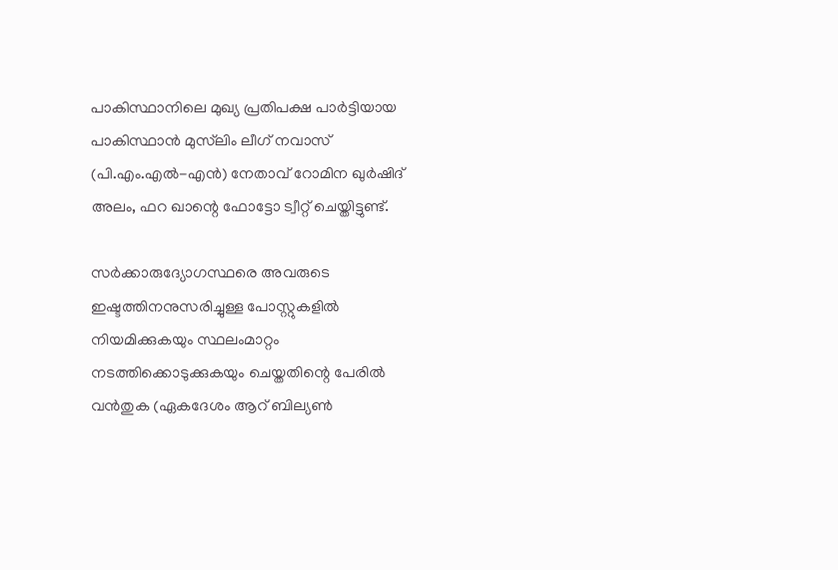പാകിസ്ഥാനിലെ മുഖ്യ പ്രതിപക്ഷ പാര്‍ട്ടിയായ പാകിസ്ഥാന്‍ മുസ്‌ലിം ലീഗ് നവാസ് (പി.എം.എല്‍-എന്‍) നേതാവ് റോമിന ഖുര്‍ഷിദ് അലം, ഫറ ഖാന്റെ ഫോട്ടോ ട്വീറ്റ് ചെയ്തിട്ടുണ്ട്.

സര്‍ക്കാരുദ്യോഗസ്ഥരെ അവരുടെ ഇഷ്ടത്തിനനുസരിച്ചുള്ള പോസ്റ്റുകളില്‍ നിയമിക്കുകയും സ്ഥലംമാറ്റം നടത്തിക്കൊടുക്കുകയും ചെയ്തതിന്റെ പേരില്‍ വന്‍തുക (ഏകദേശം ആറ് ബില്യണ്‍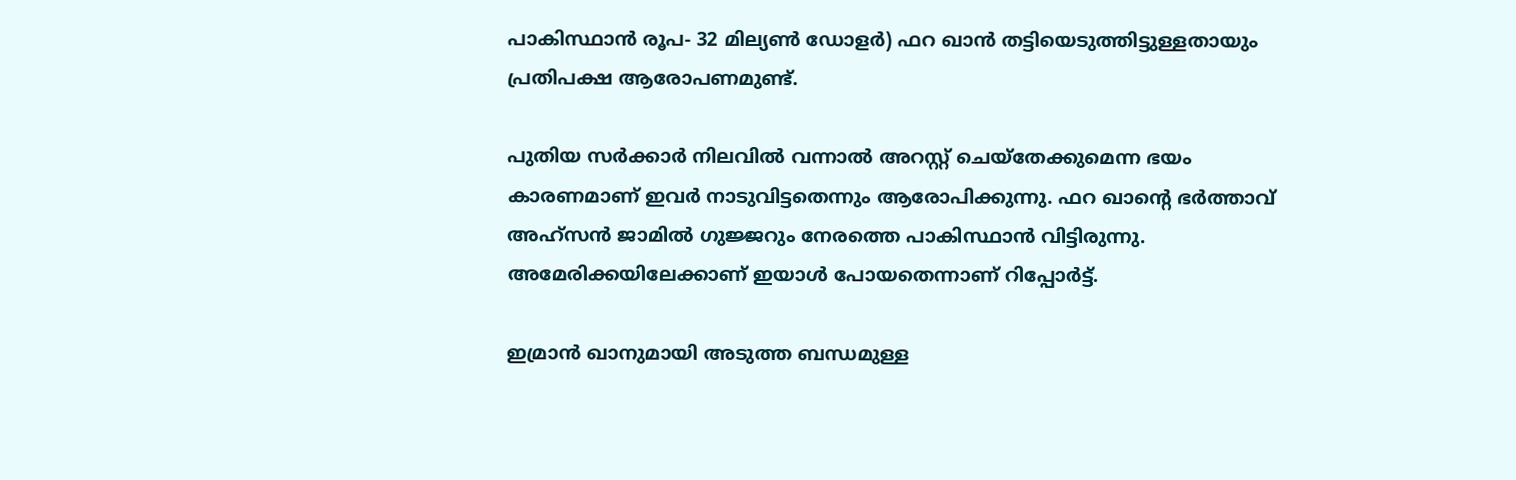പാകിസ്ഥാന്‍ രൂപ- 32 മില്യണ്‍ ഡോളര്‍) ഫറ ഖാന്‍ തട്ടിയെടുത്തിട്ടുള്ളതായും പ്രതിപക്ഷ ആരോപണമുണ്ട്.

പുതിയ സര്‍ക്കാര്‍ നിലവില്‍ വന്നാല്‍ അറസ്റ്റ് ചെയ്‌തേക്കുമെന്ന ഭയം കാരണമാണ് ഇവര്‍ നാടുവിട്ടതെന്നും ആരോപിക്കുന്നു. ഫറ ഖാന്റെ ഭര്‍ത്താവ് അഹ്‌സന്‍ ജാമില്‍ ഗുജ്ജറും നേരത്തെ പാകിസ്ഥാന്‍ വിട്ടിരുന്നു. അമേരിക്കയിലേക്കാണ് ഇയാള്‍ പോയതെന്നാണ് റിപ്പോര്‍ട്ട്.

ഇമ്രാന്‍ ഖാനുമായി അടുത്ത ബന്ധമുള്ള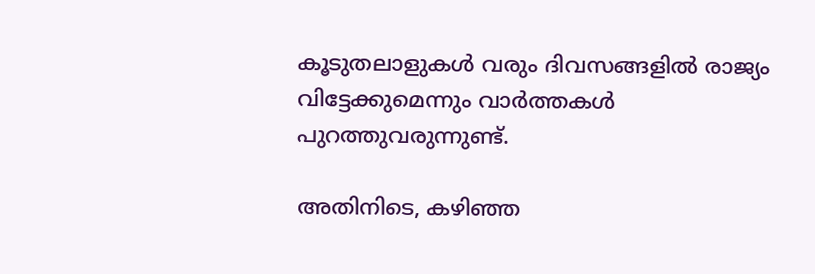കൂടുതലാളുകള്‍ വരും ദിവസങ്ങളില്‍ രാജ്യം വിട്ടേക്കുമെന്നും വാര്‍ത്തകള്‍ പുറത്തുവരുന്നുണ്ട്.

അതിനിടെ, കഴിഞ്ഞ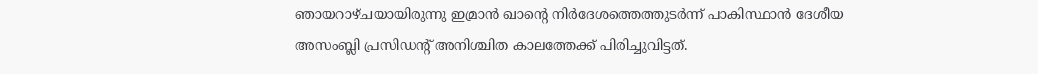ഞായറാഴ്ചയായിരുന്നു ഇമ്രാന്‍ ഖാന്റെ നിര്‍ദേശത്തെത്തുടര്‍ന്ന് പാകിസ്ഥാന്‍ ദേശീയ അസംബ്ലി പ്രസിഡന്റ് അനിശ്ചിത കാലത്തേക്ക് പിരിച്ചുവിട്ടത്.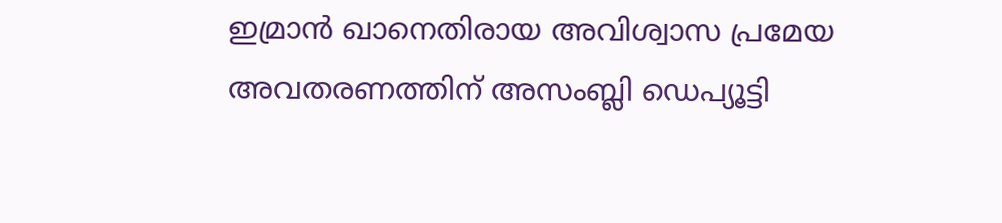ഇമ്രാന്‍ ഖാനെതിരായ അവിശ്വാസ പ്രമേയ അവതരണത്തിന് അസംബ്ലി ഡെപ്യൂട്ടി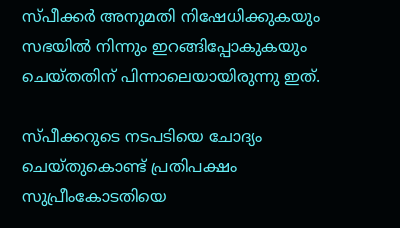സ്പീക്കര്‍ അനുമതി നിഷേധിക്കുകയും സഭയില്‍ നിന്നും ഇറങ്ങിപ്പോകുകയും ചെയ്തതിന് പിന്നാലെയായിരുന്നു ഇത്.

സ്പീക്കറുടെ നടപടിയെ ചോദ്യം ചെയ്തുകൊണ്ട് പ്രതിപക്ഷം സുപ്രീംകോടതിയെ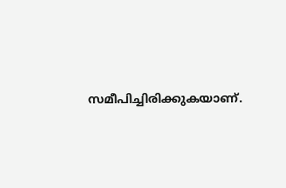സമീപിച്ചിരിക്കുകയാണ്.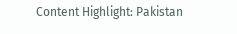Content Highlight: Pakistan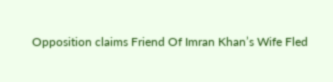Opposition claims Friend Of Imran Khan’s Wife Fled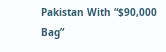Pakistan With “$90,000 Bag”